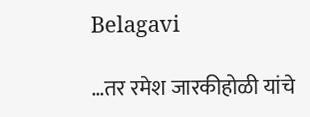Belagavi

…तर रमेश जारकीहोळी यांचे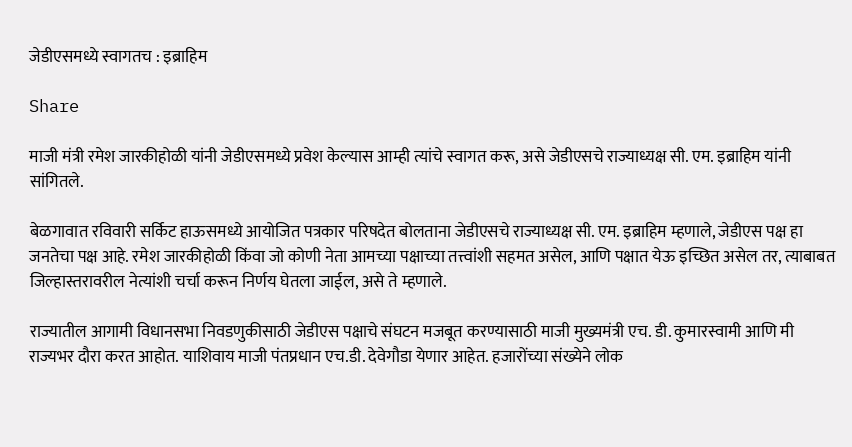जेडीएसमध्ये स्वागतच : इब्राहिम

Share

माजी मंत्री रमेश जारकीहोळी यांनी जेडीएसमध्ये प्रवेश केल्यास आम्ही त्यांचे स्वागत करू, असे जेडीएसचे राज्याध्यक्ष सी. एम. इब्राहिम यांनी सांगितले.

बेळगावात रविवारी सर्किट हाऊसमध्ये आयोजित पत्रकार परिषदेत बोलताना जेडीएसचे राज्याध्यक्ष सी. एम. इब्राहिम म्हणाले, जेडीएस पक्ष हा जनतेचा पक्ष आहे. रमेश जारकीहोळी किंवा जो कोणी नेता आमच्या पक्षाच्या तत्त्वांशी सहमत असेल, आणि पक्षात येऊ इच्छित असेल तर, त्याबाबत जिल्हास्तरावरील नेत्यांशी चर्चा करून निर्णय घेतला जाईल, असे ते म्हणाले.

राज्यातील आगामी विधानसभा निवडणुकीसाठी जेडीएस पक्षाचे संघटन मजबूत करण्यासाठी माजी मुख्यमंत्री एच. डी. कुमारस्वामी आणि मी राज्यभर दौरा करत आहोत. याशिवाय माजी पंतप्रधान एच.डी. देवेगौडा येणार आहेत. हजारोंच्या संख्येने लोक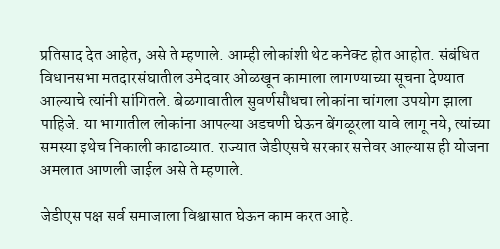प्रतिसाद देत आहेत, असे ते म्हणाले. आम्ही लोकांशी थेट कनेक्ट होत आहोत. संबंधित विधानसभा मतदारसंघातील उमेदवार ओळखून कामाला लागण्याच्या सूचना देण्यात आल्याचे त्यांनी सांगितले. बेळगावातील सुवर्णसौधचा लोकांना चांगला उपयोग झाला पाहिजे. या भागातील लोकांना आपल्या अडचणी घेऊन बेंगळूरला यावे लागू नये, त्यांच्या समस्या इथेच निकाली काढाव्यात. राज्यात जेडीएसचे सरकार सत्तेवर आल्यास ही योजना अमलात आणली जाईल असे ते म्हणाले.

जेडीएस पक्ष सर्व समाजाला विश्वासात घेऊन काम करत आहे.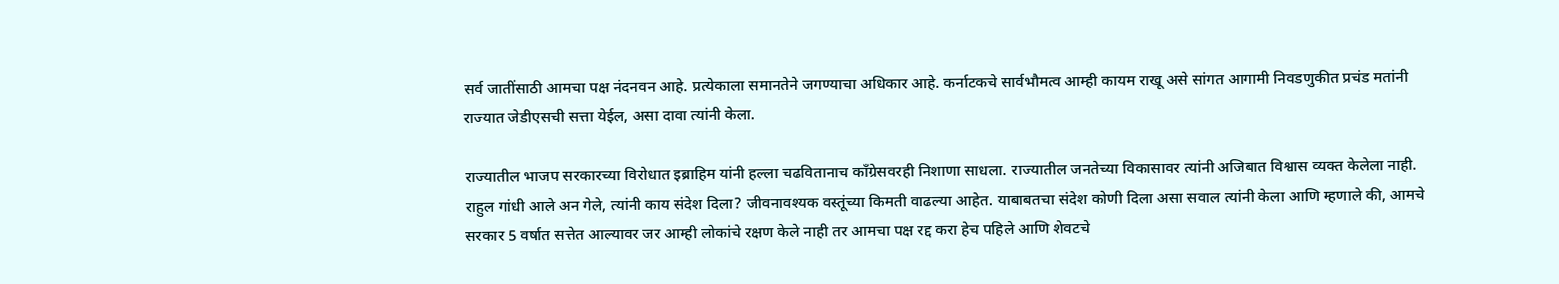सर्व जातींसाठी आमचा पक्ष नंदनवन आहे. प्रत्येकाला समानतेने जगण्याचा अधिकार आहे. कर्नाटकचे सार्वभौमत्व आम्ही कायम राखू असे सांगत आगामी निवडणुकीत प्रचंड मतांनी राज्यात जेडीएसची सत्ता येईल, असा दावा त्यांनी केला.

राज्यातील भाजप सरकारच्या विरोधात इब्राहिम यांनी हल्ला चढवितानाच काँग्रेसवरही निशाणा साधला. राज्यातील जनतेच्या विकासावर त्यांनी अजिबात विश्वास व्यक्त केलेला नाही. राहुल गांधी आले अन गेले, त्यांनी काय संदेश दिला? जीवनावश्यक वस्तूंच्या किमती वाढल्या आहेत. याबाबतचा संदेश कोणी दिला असा सवाल त्यांनी केला आणि म्हणाले की, आमचे सरकार 5 वर्षात सत्तेत आल्यावर जर आम्ही लोकांचे रक्षण केले नाही तर आमचा पक्ष रद्द करा हेच पहिले आणि शेवटचे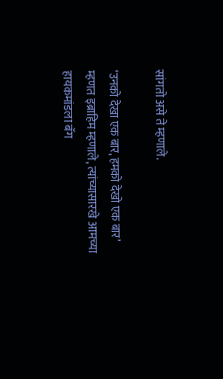सांगतो असे ते म्हणाले.

‘उनको देखा एक बार, हमको देखो एक बार’ म्हणत इब्राहिम म्हणाले, त्यांच्यासारखे आमच्या हायकमांडला बॅग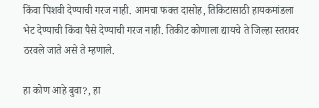किंवा पिशवी देण्याची गरज नाही. आमचा फक्त दासोह, तिकिटासाठी हायकमांडला भेट देण्याची किंवा पैसे देण्याची गरज नाही. तिकीट कोणाला द्यायचे ते जिल्हा स्तरावर ठरवले जाते असे ते म्हणाले.

हा कोण आहे बुवा?, हा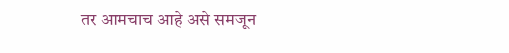तर आमचाच आहे असे समजून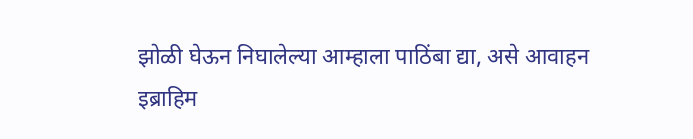झोळी घेऊन निघालेल्या आम्हाला पाठिंबा द्या, असे आवाहन इब्राहिम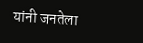यांनी जनतेला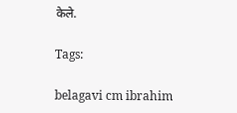केले.

Tags:

belagavi cm ibrahim